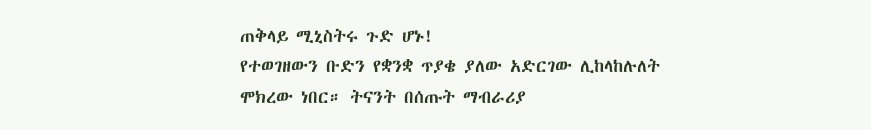ጠቅላይ ሚኒስትሩ ጉድ ሆኑ!
የተወገዘውን ቡድን የቋንቋ ጥያቄ ያለው አድርገው ሊከላከሉለት ሞክረው ነበር። ትናንት በሰጡት ማብራሪያ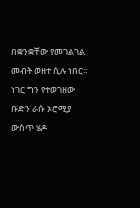በቋንቋቸው የመገልገል መብት ወዘተ ሲሉ ነበር። ነገር ግን የተወገዘው ቡድን ራሱ ኦሮሚያ ውስጥ ሄዶ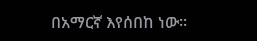በአማርኛ እየሰበከ ነው።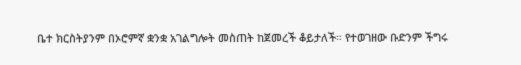ቤተ ክርስትያንም በኦሮምኛ ቋንቋ አገልግሎት መስጠት ከጀመረች ቆይታለች። የተወገዘው ቡድንም ችግሩ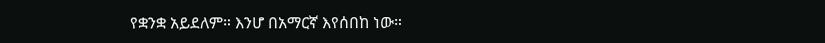የቋንቋ አይደለም። እንሆ በአማርኛ እየሰበከ ነው።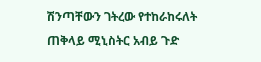ሽንጣቸውን ገትረው የተከራከሩለት ጠቅላይ ሚኒስትር አብይ ጉድ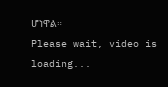ሆነዋል።
Please wait, video is loading...